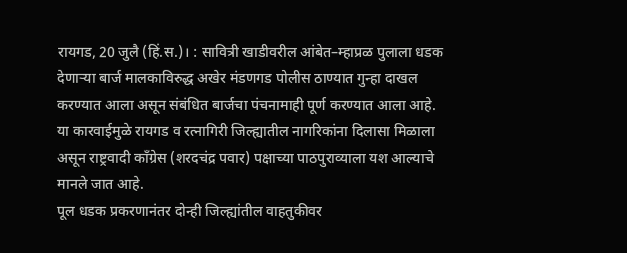रायगड, 20 जुलै (हिं.स.)। : सावित्री खाडीवरील आंबेत–म्हाप्रळ पुलाला धडक देणाऱ्या बार्ज मालकाविरुद्ध अखेर मंडणगड पोलीस ठाण्यात गुन्हा दाखल करण्यात आला असून संबंधित बार्जचा पंचनामाही पूर्ण करण्यात आला आहे. या कारवाईमुळे रायगड व रत्नागिरी जिल्ह्यातील नागरिकांना दिलासा मिळाला असून राष्ट्रवादी काँग्रेस (शरदचंद्र पवार) पक्षाच्या पाठपुराव्याला यश आल्याचे मानले जात आहे.
पूल धडक प्रकरणानंतर दोन्ही जिल्ह्यांतील वाहतुकीवर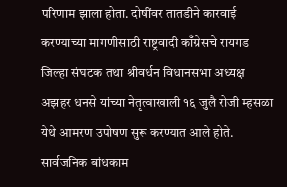परिणाम झाला होता. दोषींवर तातडीने कारवाई करण्याच्या मागणीसाठी राष्ट्रवादी काँग्रेसचे रायगड जिल्हा संघटक तथा श्रीवर्धन विधानसभा अध्यक्ष अझहर धनसे यांच्या नेतृत्वाखाली १६ जुलै रोजी म्हसळा येथे आमरण उपोषण सुरू करण्यात आले होते. सार्वजनिक बांधकाम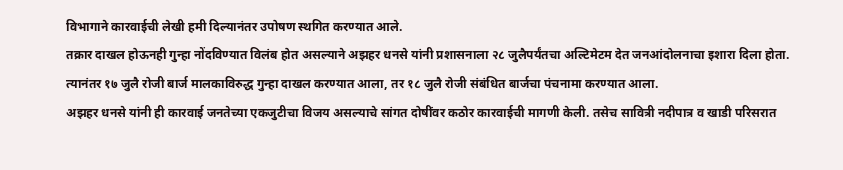विभागाने कारवाईची लेखी हमी दिल्यानंतर उपोषण स्थगित करण्यात आले.
तक्रार दाखल होऊनही गुन्हा नोंदविण्यात विलंब होत असल्याने अझहर धनसे यांनी प्रशासनाला २८ जुलैपर्यंतचा अल्टिमेटम देत जनआंदोलनाचा इशारा दिला होता. त्यानंतर १७ जुलै रोजी बार्ज मालकाविरुद्ध गुन्हा दाखल करण्यात आला, तर १८ जुलै रोजी संबंधित बार्जचा पंचनामा करण्यात आला.
अझहर धनसे यांनी ही कारवाई जनतेच्या एकजुटीचा विजय असल्याचे सांगत दोषींवर कठोर कारवाईची मागणी केली. तसेच सावित्री नदीपात्र व खाडी परिसरात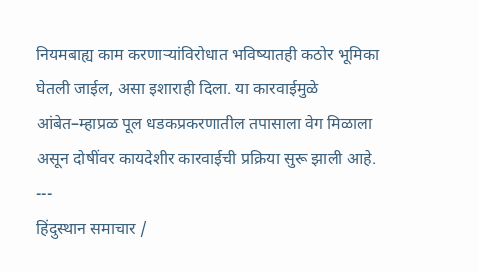नियमबाह्य काम करणाऱ्यांविरोधात भविष्यातही कठोर भूमिका घेतली जाईल, असा इशाराही दिला. या कारवाईमुळे आंबेत–म्हाप्रळ पूल धडकप्रकरणातील तपासाला वेग मिळाला असून दोषींवर कायदेशीर कारवाईची प्रक्रिया सुरू झाली आहे.
---
हिंदुस्थान समाचार /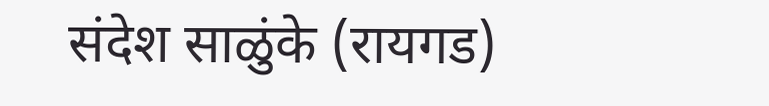संदेश साळुंके (रायगड)